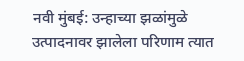नवी मुंबई: उन्हाच्या झळांमुळे उत्पादनावर झालेला परिणाम त्यात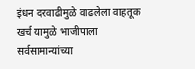इंधन दरवाढीमुळे वाढलेला वाहतूक खर्च यामुळे भाजीपाला सर्वसामान्यांच्या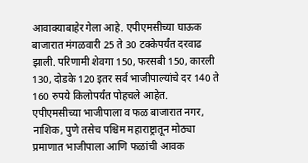आवाक्याबाहेर गेला आहे. एपीएमसीच्या घाऊक बाजारात मंगळवारी 25 ते 30 टक्केपर्यंत दरवाढ झाली. परिणामी शेवगा 150, फरसबी 150, कारली 130, दोडके 120 इतर सर्व भाजीपाल्यांचे दर 140 ते 160 रुपये किलोपर्यंत पोहचले आहेत.
एपीएमसीच्या भाजीपाला व फळ बाजारात नगर, नाशिक, पुणे तसेच पश्चिम महाराष्ट्रातून मोठ्या प्रमाणात भाजीपाला आणि फळांची आवक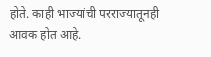होते. काही भाज्यांची परराज्यातूनही आवक होत आहे.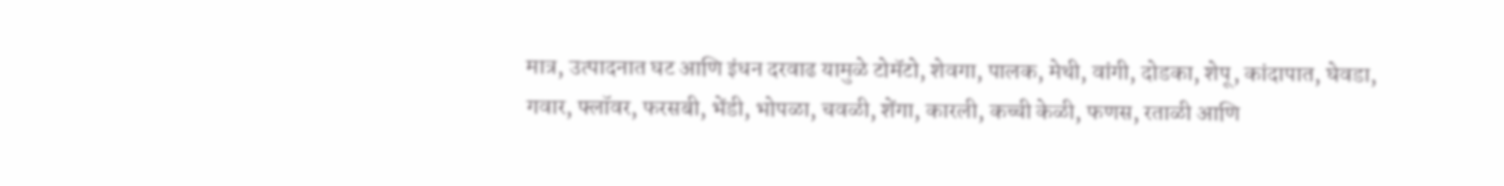मात्र, उत्पादनात घट आणि इंधन दरवाढ यामुळे टोमॅटो, शेवगा, पालक, मेथी, वांगी, दोडका, शेपू, कांदापात, घेवडा, गवार, फ्लॉवर, फरसबी, भेंडी, भोपळा, चवळी, शेंगा, कारली, कच्ची केळी, फणस, रताळी आणि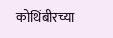कोथिंबीरच्या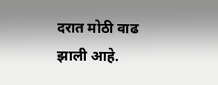दरात मोठी वाढ झाली आहे.